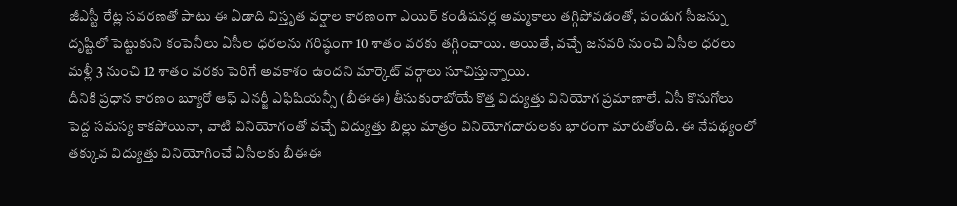జీఎస్టీ రేట్ల సవరణతో పాటు ఈ ఏడాది విస్తృత వర్షాల కారణంగా ఎయిర్ కండిషనర్ల అమ్మకాలు తగ్గిపోవడంతో, పండుగ సీజన్ను దృష్టిలో పెట్టుకుని కంపెనీలు ఏసీల ధరలను గరిష్ఠంగా 10 శాతం వరకు తగ్గించాయి. అయితే, వచ్చే జనవరి నుంచి ఏసీల ధరలు మళ్లీ 3 నుంచి 12 శాతం వరకు పెరిగే అవకాశం ఉందని మార్కెట్ వర్గాలు సూచిస్తున్నాయి.
దీనికి ప్రధాన కారణం బ్యూరో ఆఫ్ ఎనర్జీ ఎఫిషియన్సీ (బీఈఈ) తీసుకురాబోయే కొత్త విద్యుత్తు వినియోగ ప్రమాణాలే. ఏసీ కొనుగోలు పెద్ద సమస్య కాకపోయినా, వాటి వినియోగంతో వచ్చే విద్యుత్తు బిల్లు మాత్రం వినియోగదారులకు భారంగా మారుతోంది. ఈ నేపథ్యంలో తక్కువ విద్యుత్తు వినియోగించే ఏసీలకు బీఈఈ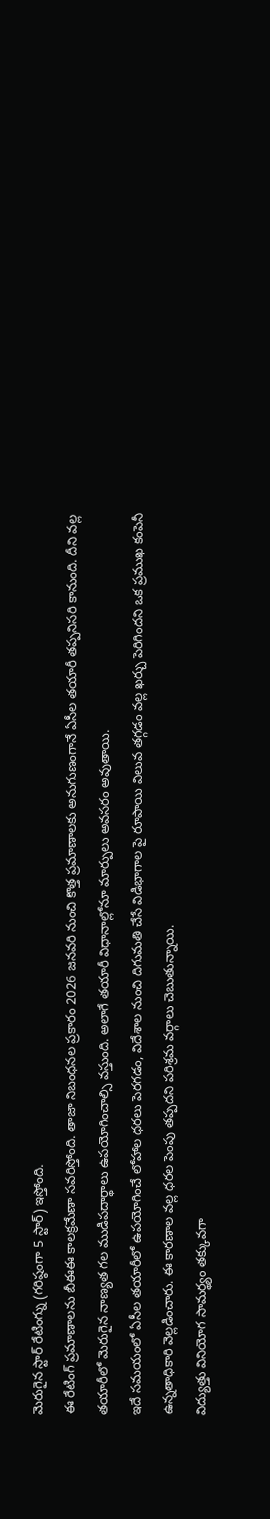మెరుగైన స్టార్ రేటింగ్ను (గరిష్ఠంగా 5 స్టార్) ఇస్తోంది.
ఈ రేటింగ్ ప్రమాణాలను బీఈఈ కాలక్రమేణా సవరిస్తోంది. తాజా నిబంధనల ప్రకారం 2026 జనవరి నుంచి కొత్త ప్రమాణాలకు అనుగుణంగానే ఏసీల తయారీ తప్పనిసరి కానుంది. దీని వల్ల తయారీలో మెరుగైన నాణ్యత గల ముడిపదార్థాలు ఉపయోగించాల్సి వస్తుంది. అలాగే తయారీ విధానాల్లోనూ మార్పులు అవసరం అవుతాయి.
ఇదే సమయంలో ఏసీల తయారీలో ఉపయోగించే లోహాల ధరలు పెరగడం, విదేశాల నుంచి దిగుమతి చేసే విడిభాగాల పై రూపాయి విలువ తగ్గడం వల్ల ఖర్చు పెరిగిందని ఒక ప్రముఖ కంపెనీ ఉన్నతాధికారి వెల్లడించారు. ఈ కారణాల వల్ల ధరల పెంపు తప్పదని పరిశ్రమ వర్గాలు చెబుతున్నాయి.
విద్యుత్తు వినియోగ సామర్థ్యం తక్కువగా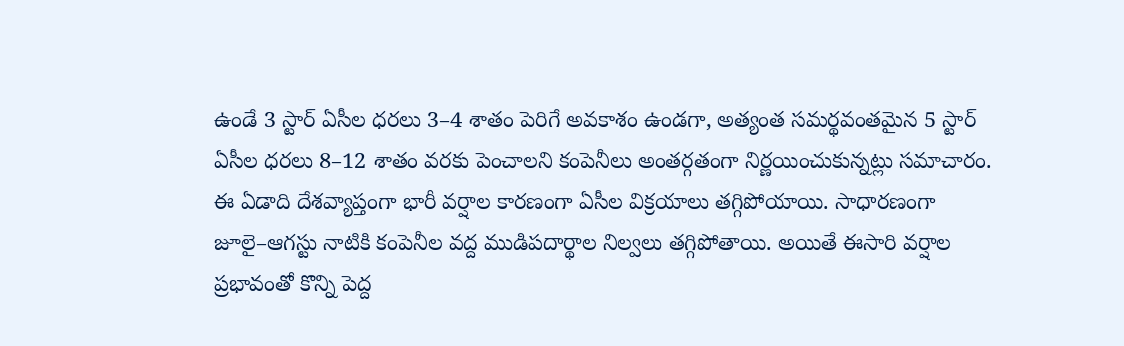ఉండే 3 స్టార్ ఏసీల ధరలు 3–4 శాతం పెరిగే అవకాశం ఉండగా, అత్యంత సమర్థవంతమైన 5 స్టార్ ఏసీల ధరలు 8–12 శాతం వరకు పెంచాలని కంపెనీలు అంతర్గతంగా నిర్ణయించుకున్నట్లు సమాచారం.
ఈ ఏడాది దేశవ్యాప్తంగా భారీ వర్షాల కారణంగా ఏసీల విక్రయాలు తగ్గిపోయాయి. సాధారణంగా జూలై–ఆగస్టు నాటికి కంపెనీల వద్ద ముడిపదార్థాల నిల్వలు తగ్గిపోతాయి. అయితే ఈసారి వర్షాల ప్రభావంతో కొన్ని పెద్ద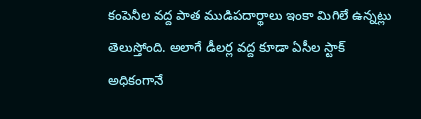కంపెనీల వద్ద పాత ముడిపదార్థాలు ఇంకా మిగిలే ఉన్నట్లు తెలుస్తోంది. అలాగే డీలర్ల వద్ద కూడా ఏసీల స్టాక్ అధికంగానే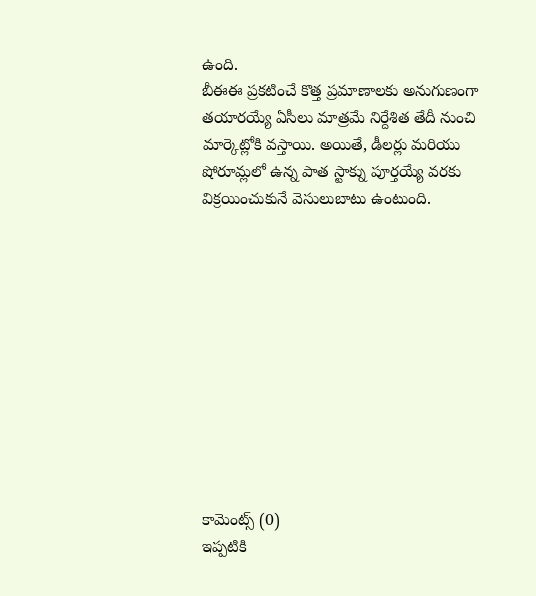ఉంది.
బీఈఈ ప్రకటించే కొత్త ప్రమాణాలకు అనుగుణంగా తయారయ్యే ఏసీలు మాత్రమే నిర్దేశిత తేదీ నుంచి మార్కెట్లోకి వస్తాయి. అయితే, డీలర్లు మరియు షోరూమ్లలో ఉన్న పాత స్టాక్ను పూర్తయ్యే వరకు విక్రయించుకునే వెసులుబాటు ఉంటుంది.











కామెంట్స్ (0)
ఇప్పటికి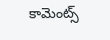కామెంట్స్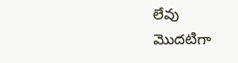లేవు
మొదటిగా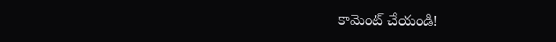కామెంట్ చేయండి!